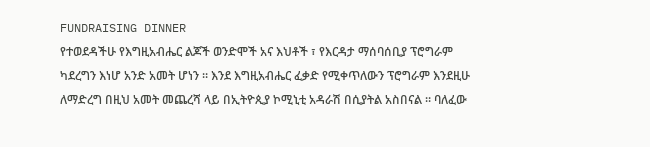FUNDRAISING DINNER
የተወደዳችሁ የእግዚአብሔር ልጆች ወንድሞች አና እህቶች ፣ የእርዳታ ማሰባሰቢያ ፕሮግራም ካደረግን እነሆ አንድ አመት ሆነን ። እንደ እግዚአብሔር ፈቃድ የሚቀጥለውን ፕሮግራም እንደዚሁ ለማድረግ በዚህ አመት መጨረሻ ላይ በኢትዮጲያ ኮሚኒቲ አዳራሽ በሲያትል አስበናል ። ባለፈው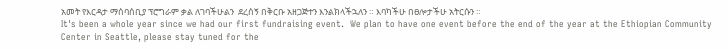አመት የእርዳታ ማሰባሰቢያ ፕሮግራም ቃል ለገባችሁልን  ደረሰኝ በቅርቡ አዘጋጅተን እንልክላችኋለን ። እባካችሁ በፀሎታችሁ አትርሱን ።
It's been a whole year since we had our first fundraising event.  We plan to have one event before the end of the year at the Ethiopian Community Center in Seattle, please stay tuned for the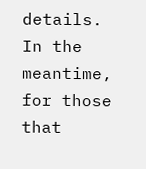details.
In the meantime, for those that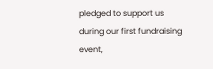pledged to support us during our first fundraising event,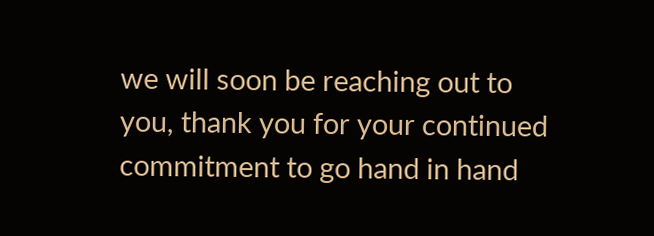we will soon be reaching out to you, thank you for your continued commitment to go hand in hand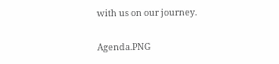with us on our journey.

Agenda.PNG